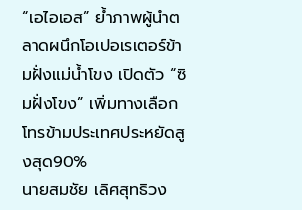“เอไอเอส” ย้ำภาพผู้นำตลาดผนึกโอเปอเรเตอร์ข้ามฝั่งแม่น้ำโขง เปิดตัว “ซิมฝั่งโขง” เพิ่มทางเลือกโทรข้ามประเทศประหยัดสูงสุด90%
นายสมชัย เลิศสุทธิวง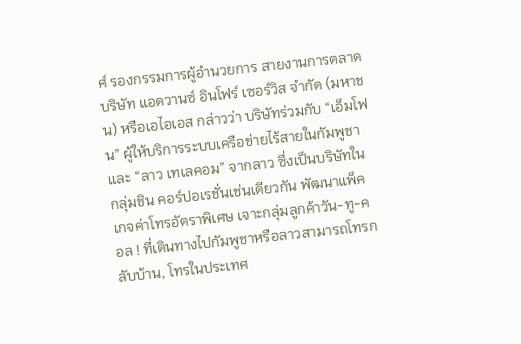ศ์ รองกรรมการผู้อำนวยการ สายงานการตลาด บริษัท แอดวานซ์ อินโฟร์ เซอร์วิส จำกัด (มหาชน) หรือเอไอเอส กล่าวว่า บริษัทร่วมกับ “เอ็มโฟน” ผู้ให้บริการระบบเครือข่ายไร้สายในกัมพูชา และ “ลาว เทเลคอม” จากลาว ซึ่งเป็นบริษัทในกลุ่มชิน คอร์ปอเรชั่นเช่นเดียวกัน พัฒนาแพ็คเกจค่าโทรอัตราพิเศษ เจาะกลุ่มลูกค้าวัน-ทู-คอล ! ที่เดินทางไปกัมพูชาหรือลาวสามารถโทรกลับบ้าน, โทรในประเทศ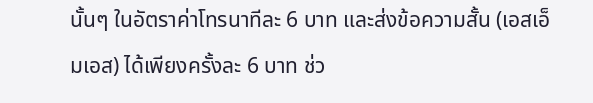นั้นๆ ในอัตราค่าโทรนาทีละ 6 บาท และส่งข้อความสั้น (เอสเอ็มเอส) ได้เพียงครั้งละ 6 บาท ช่ว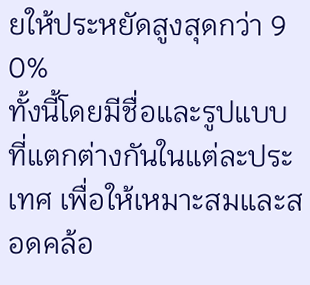ยให้ประหยัดสูงสุดกว่า 9 0%
ทั้งนี้โดยมีชื่อและรูปแบบที่แตกต่างกันในแต่ละประเทศ เพื่อให้เหมาะสมและสอดคล้อ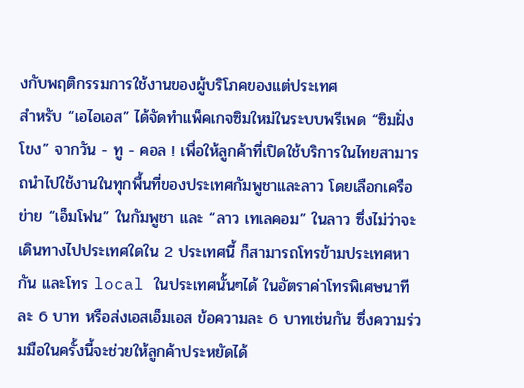งกับพฤติกรรมการใช้งานของผู้บริโภคของแต่ประเทศ
สำหรับ “เอไอเอส” ได้จัดทำแพ็คเกจซิมใหม่ในระบบพรีเพด “ซิมฝั่งโขง” จากวัน - ทู - คอล ! เพื่อให้ลูกค้าที่เปิดใช้บริการในไทยสามารถนำไปใช้งานในทุกพื้นที่ของประเทศกัมพูชาและลาว โดยเลือกเครือข่าย “เอ็มโฟน” ในกัมพูชา และ “ลาว เทเลคอม” ในลาว ซึ่งไม่ว่าจะเดินทางไปประเทศใดใน 2 ประเทศนี้ ก็สามารถโทรข้ามประเทศหากัน และโทร local ในประเทศนั้นๆได้ ในอัตราค่าโทรพิเศษนาทีละ 6 บาท หรือส่งเอสเอ็มเอส ข้อความละ 6 บาทเช่นกัน ซึ่งความร่วมมือในครั้งนี้จะช่วยให้ลูกค้าประหยัดได้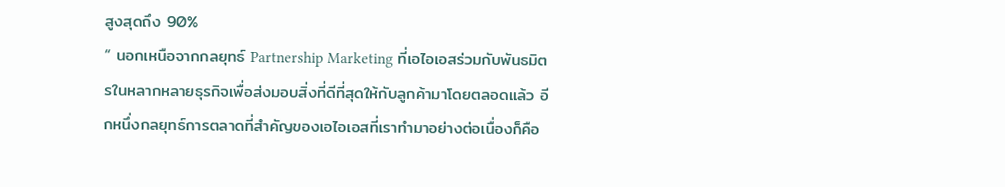สูงสุดถึง 90%
“ นอกเหนือจากกลยุทธ์ Partnership Marketing ที่เอไอเอสร่วมกับพันธมิตรในหลากหลายธุรกิจเพื่อส่งมอบสิ่งที่ดีที่สุดให้กับลูกค้ามาโดยตลอดแล้ว อีกหนึ่งกลยุทธ์การตลาดที่สำคัญของเอไอเอสที่เราทำมาอย่างต่อเนื่องก็คือ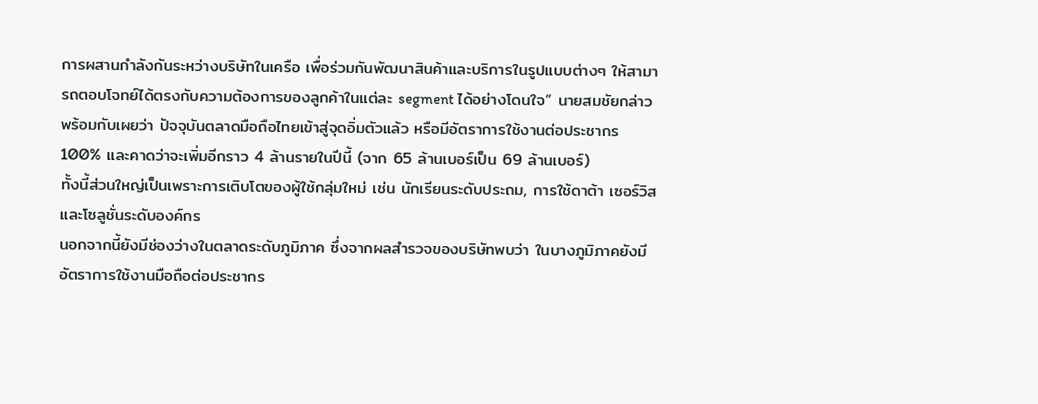การผสานกำลังกันระหว่างบริษัทในเครือ เพื่อร่วมกันพัฒนาสินค้าและบริการในรูปแบบต่างๆ ให้สามารถตอบโจทย์ได้ตรงกับความต้องการของลูกค้าในแต่ละ segment ได้อย่างโดนใจ” นายสมชัยกล่าว
พร้อมกับเผยว่า ปัจจุบันตลาดมือถือไทยเข้าสู่จุดอิ่มตัวแล้ว หรือมีอัตราการใช้งานต่อประชากร 100% และคาดว่าจะเพิ่มอีกราว 4 ล้านรายในปีนี้ (จาก 65 ล้านเบอร์เป็น 69 ล้านเบอร์)
ทั้งนี้ส่วนใหญ่เป็นเพราะการเติบโตของผู้ใช้กลุ่มใหม่ เช่น นักเรียนระดับประถม, การใช้ดาต้า เซอร์วิส และโซลูชั่นระดับองค์กร
นอกจากนี้ยังมีช่องว่างในตลาดระดับภูมิภาค ซึ่งจากผลสำรวจของบริษัทพบว่า ในบางภูมิภาคยังมีอัตราการใช้งานมือถือต่อประชากร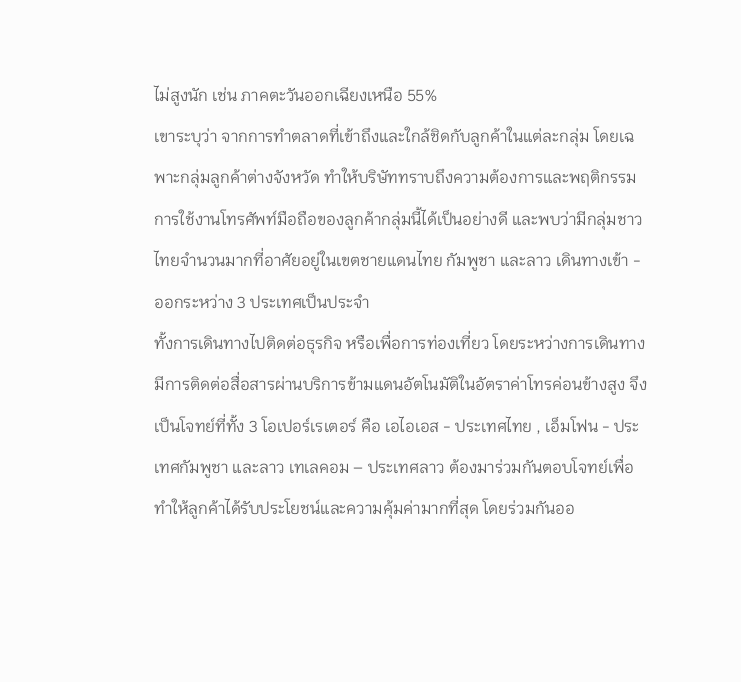ไม่สูงนัก เช่น ภาคตะวันออกเฉียงเหนือ 55%
เขาระบุว่า จากการทำตลาดที่เข้าถึงและใกล้ชิดกับลูกค้าในแต่ละกลุ่ม โดยเฉพาะกลุ่มลูกค้าต่างจังหวัด ทำให้บริษัททราบถึงความต้องการและพฤติกรรมการใช้งานโทรศัพท์มือถือของลูกค้ากลุ่มนี้ได้เป็นอย่างดี และพบว่ามีกลุ่มชาวไทยจำนวนมากที่อาศัยอยู่ในเขตชายแดนไทย กัมพูชา และลาว เดินทางเข้า - ออกระหว่าง 3 ประเทศเป็นประจำ
ทั้งการเดินทางไปติดต่อธุรกิจ หรือเพื่อการท่องเที่ยว โดยระหว่างการเดินทางมีการติดต่อสื่อสารผ่านบริการข้ามแดนอัตโนมัติในอัตราค่าโทรค่อนข้างสูง จึงเป็นโจทย์ที่ทั้ง 3 โอเปอร์เรเตอร์ คือ เอไอเอส - ประเทศไทย , เอ็มโฟน - ประเทศกัมพูชา และลาว เทเลคอม – ประเทศลาว ต้องมาร่วมกันตอบโจทย์เพื่อทำให้ลูกค้าได้รับประโยชน์และความคุ้มค่ามากที่สุด โดยร่วมกันออ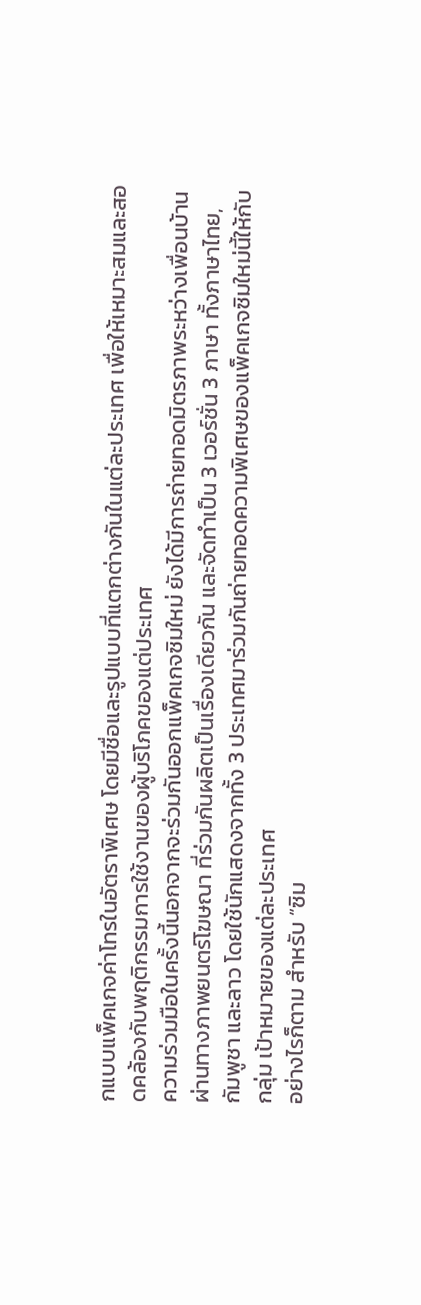กแบบแพ็คเกจค่าโทรในอัตราพิเศษ โดยมีชื่อและรูปแบบที่แตกต่างกันในแต่ละประเทศ เพื่อให้เหมาะสมและสอดคล้องกับพฤติกรรมการใช้งานของผู้บริโภคของแต่ประเทศ
ความร่วมมือในครั้งนี้นอกจากจะร่วมกันออกแพ็คเกจซิมใหม่ ยังได้มีการถ่ายทอดมิตรภาพระหว่างเพื่อนบ้านผ่านทางภาพยนตร์โฆษณา ที่ร่วมกันผลิตเป็นเรื่องเดียวกัน และจัดทำเป็น 3 เวอร์ชั่น 3 ภาษา ทั้งภาษาไทย, กัมพูชา และลาว โดยใช้นักแสดงจากทั้ง 3 ประเทศมาร่วมกันถ่ายทอดความพิเศษของแพ็คเกจซิมใหม่นี้ให้กับกลุ่ม เป้าหมายของแต่ละประเทศ
อย่างไรก็ตาม สำหรับ “ซิม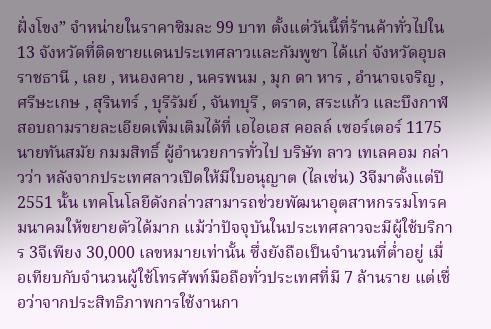ฝั่งโขง” จำหน่ายในราคาซิมละ 99 บาท ตั้งแต่วันนี้ที่ร้านค้าทั่วไปใน 13 จังหวัดที่ติดชายแดนประเทศลาวและกัมพูชา ได้แก่ จังหวัดอุบลราชธานี , เลย , หนองคาย , นครพนม , มุก ดา หาร , อำนาจเจริญ , ศรีษะเกษ , สุรินทร์ , บุรีรัมย์ , จันทบุรี , ตราด, สระแก้ว และบึงกาฬ สอบถามรายละเอียดเพิ่มเติมได้ที่ เอไอเอส คอลล์ เซอร์เตอร์ 1175
นายทันสมัย กมมสิทธิ์ ผู้อำนวยการทั่วไป บริษัท ลาว เทเลคอม กล่าวว่า หลังจากประเทศลาวเปิดให้มีใบอนุญาต (ไลเซ่น) 3จีมาตั้งแต่ปี 2551 นั้น เทคโนโลยีดังกล่าวสามารถช่วยพัฒนาอุตสาหกรรมโทรคมนาคมให้ขยายตัวได้มาก แม้ว่าปัจจุบันในประเทศลาวจะมีผู้ใช้บริการ 3จีเพียง 30,000 เลขหมายเท่านั้น ซึ่งยังถือเป็นจำนวนที่ต่ำอยู่ เมื่อเทียบกับจำนวนผู้ใช้โทรศัพท์มือถือทั่วประเทศที่มี 7 ล้านราย แต่เชื่อว่าจากประสิทธิภาพการใช้งานกา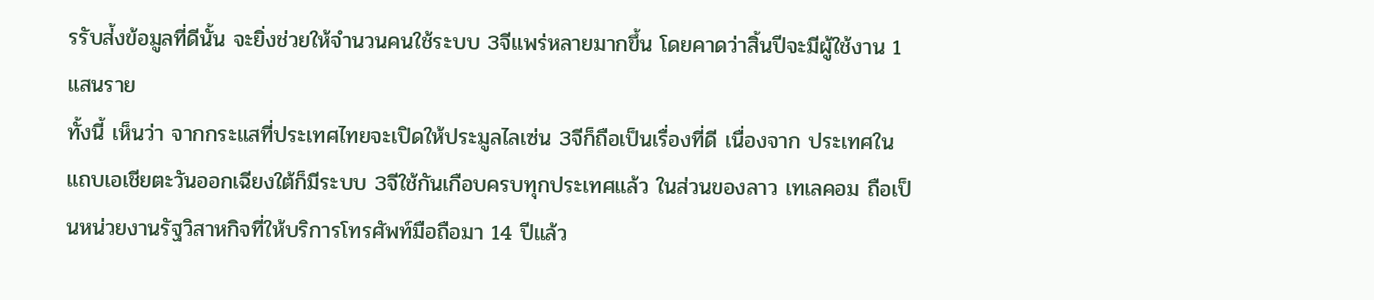รรับส่้งข้อมูลที่ดีนั้น จะยิ่งช่วยให้จำนวนคนใช้ระบบ 3จีแพร่หลายมากขึ้น โดยคาดว่าสิ้นปีจะมีผู้ใช้งาน 1 แสนราย
ทั้งนี้ เห็นว่า จากกระแสที่ประเทศไทยจะเปิดให้ประมูลไลเซ่น 3จีก็ถือเป็นเรื่องที่ดี เนื่องจาก ประเทศในแถบเอเชียตะวันออกเฉียงใต้ก็มีระบบ 3จีใช้กันเกือบครบทุกประเทศแล้ว ในส่วนของลาว เทเลคอม ถือเป็นหน่วยงานรัฐวิสาหกิจที่ให้บริการโทรศัพท์มือถือมา 14 ปีแล้ว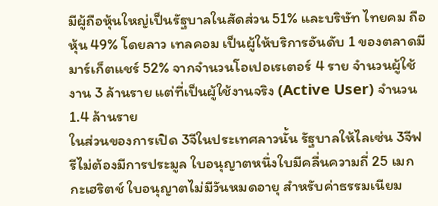มีผู้ถือหุ้นใหญ่เป็นรัฐบาลในสัดส่วน 51% และบริษัท ไทยคม ถือหุ้น 49% โดยลาว เทลคอม เป็นผู้ให้บริการอันดับ 1 ของตลาดมีมาร์เก็ตแชร์ 52% จากจำนวนโอเปอเรเตอร์ 4 ราย จำนวนผู้ใช้งาน 3 ล้านราย แต่ที่เป็นผู้ใช้งานจริง (Active User) จำนวน 1.4 ล้านราย
ในส่วนของการเปิด 3จีในประเทศลาวนั้น รัฐบาลให้ไลเซ่น 3จีฟรีไม่ต้องมีการประมูล ใบอนุญาตหนึ่งใบมีคลื่นความถี่ 25 เมกกะเฮริตช์ ใบอนุญาตไม่มีวันหมดอายุ สำหรับค่าธรรมเนียม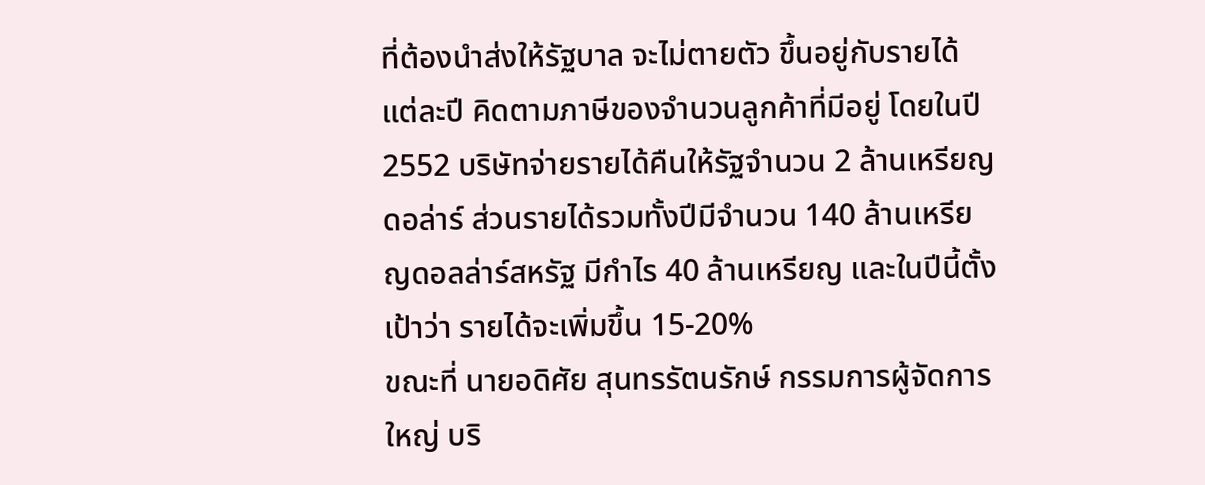ที่ต้องนำส่งให้รัฐบาล จะไม่ตายตัว ขึ้นอยู่กับรายได้แต่ละปี คิดตามภาษีของจำนวนลูกค้าที่มีอยู่ โดยในปี 2552 บริษัทจ่ายรายได้คืนให้รัฐจำนวน 2 ล้านเหรียญดอล่าร์ ส่วนรายได้รวมทั้งปีมีจำนวน 140 ล้านเหรียญดอลล่าร์สหรัฐ มีกำไร 40 ล้านเหรียญ และในปีนี้ตั้งเป้าว่า รายได้จะเพิ่มขึ้น 15-20%
ขณะที่ นายอดิศัย สุนทรรัตนรักษ์ กรรมการผู้จัดการใหญ่ บริ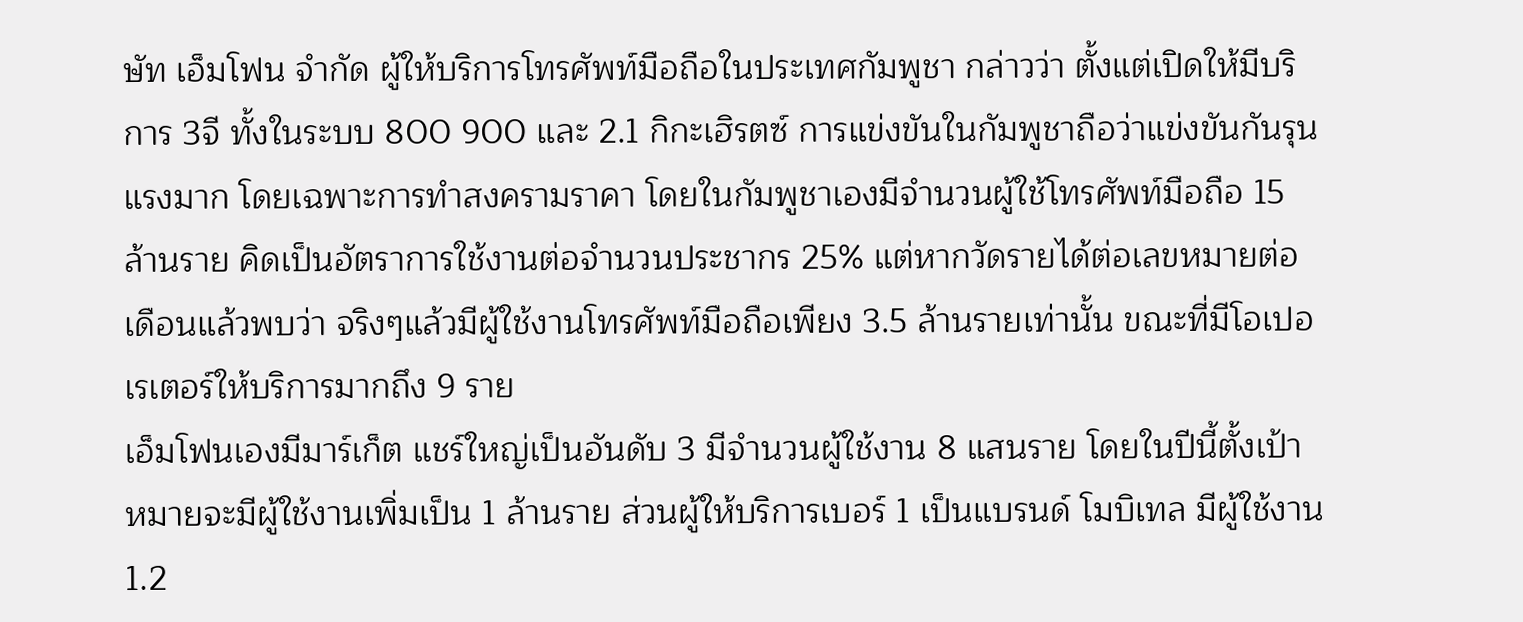ษัท เอ็มโฟน จำกัด ผู้ให้บริการโทรศัพท์มือถือในประเทศกัมพูชา กล่าวว่า ตั้งแต่เปิดให้มีบริการ 3จี ทั้งในระบบ 800 900 และ 2.1 กิกะเฮิรตซ์ การแข่งขันในกัมพูชาถือว่าแข่งขันกันรุนแรงมาก โดยเฉพาะการทำสงครามราคา โดยในกัมพูชาเองมีจำนวนผู้ใช้โทรศัพท์มือถือ 15 ล้านราย คิดเป็นอัตราการใช้งานต่อจำนวนประชากร 25% แต่หากวัดรายได้ต่อเลขหมายต่อเดือนแล้วพบว่า จริงๆแล้วมีผู้ใช้งานโทรศัพท์มือถือเพียง 3.5 ล้านรายเท่านั้น ขณะที่มีโอเปอเรเตอร์ให้บริการมากถึง 9 ราย
เอ็มโฟนเองมีมาร์เก็ต แชร์ใหญ่เป็นอันดับ 3 มีจำนวนผู้ใช้งาน 8 แสนราย โดยในปีนี้ตั้งเป้าหมายจะมีผู้ใช้งานเพิ่มเป็น 1 ล้านราย ส่วนผู้ให้บริการเบอร์ 1 เป็นแบรนด์ โมบิเทล มีผู้ใช้งาน 1.2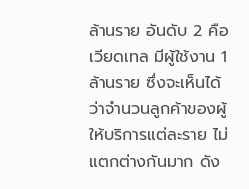ล้านราย อันดับ 2 คือ เวียดเทล มีผู้ใช้งาน 1 ล้านราย ซึ่งจะเห็นได้ว่าจำนวนลูกค้าของผู้ให้บริการแต่ละราย ไม่แตกต่างกันมาก ดัง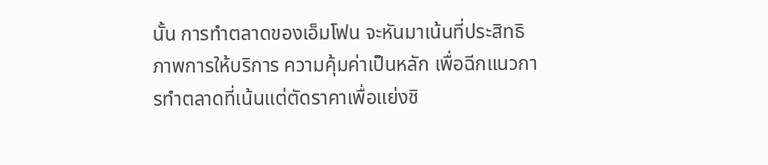นั้น การทำตลาดของเอ็มโฟน จะหันมาเน้นที่ประสิทธิภาพการให้บริการ ความคุ้มค่าเป็นหลัก เพื่อฉีกแนวการทำตลาดที่เน้นแต่ตัดราคาเพื่อแย่งชิ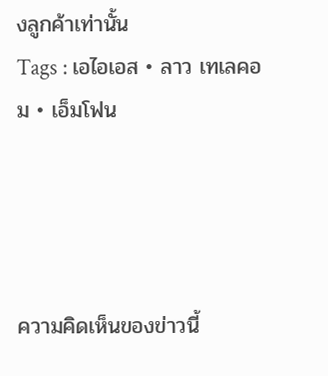งลูกค้าเท่านั้น
Tags : เอไอเอส • ลาว เทเลคอม • เอ็มโฟน




ความคิดเห็นของข่าวนี้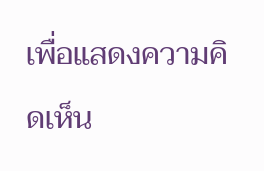เพื่อแสดงความคิดเห็น